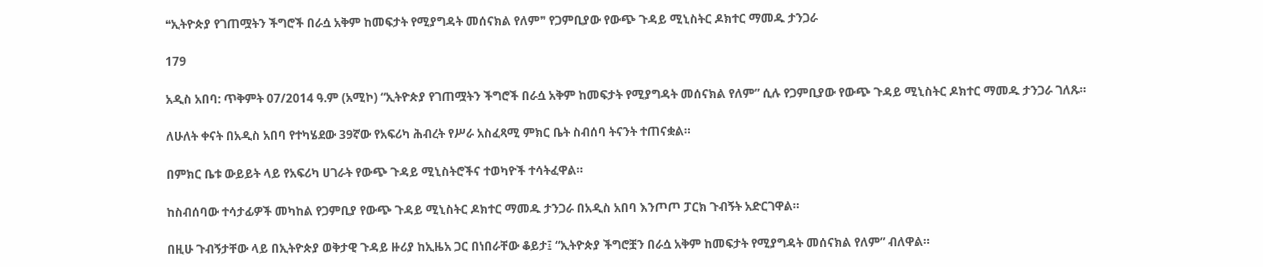❝ኢትዮጵያ የገጠሟትን ችግሮች በራሷ አቅም ከመፍታት የሚያግዳት መሰናክል የለም❞ የጋምቢያው የውጭ ጉዳይ ሚኒስትር ዶክተር ማመዱ ታንጋራ

179

አዲስ አበባ: ጥቅምት 07/2014 ዓ.ም (አሚኮ) “ኢትዮጵያ የገጠሟትን ችግሮች በራሷ አቅም ከመፍታት የሚያግዳት መሰናክል የለም” ሲሉ የጋምቢያው የውጭ ጉዳይ ሚኒስትር ዶክተር ማመዱ ታንጋራ ገለጹ።

ለሁለት ቀናት በአዲስ አበባ የተካሄደው 39ኛው የአፍሪካ ሕብረት የሥራ አስፈጻሚ ምክር ቤት ስብሰባ ትናንት ተጠናቋል።

በምክር ቤቱ ውይይት ላይ የአፍሪካ ሀገራት የውጭ ጉዳይ ሚኒስትሮችና ተወካዮች ተሳትፈዋል።

ከስብሰባው ተሳታፊዎች መካከል የጋምቢያ የውጭ ጉዳይ ሚኒስትር ዶክተር ማመዱ ታንጋራ በአዲስ አበባ እንጦጦ ፓርክ ጉብኝት አድርገዋል።

በዚሁ ጉብኝታቸው ላይ በኢትዮጵያ ወቅታዊ ጉዳይ ዙሪያ ከኢዜአ ጋር በነበራቸው ቆይታ፤ “ኢትዮጵያ ችግሮቿን በራሷ አቅም ከመፍታት የሚያግዳት መሰናክል የለም” ብለዋል።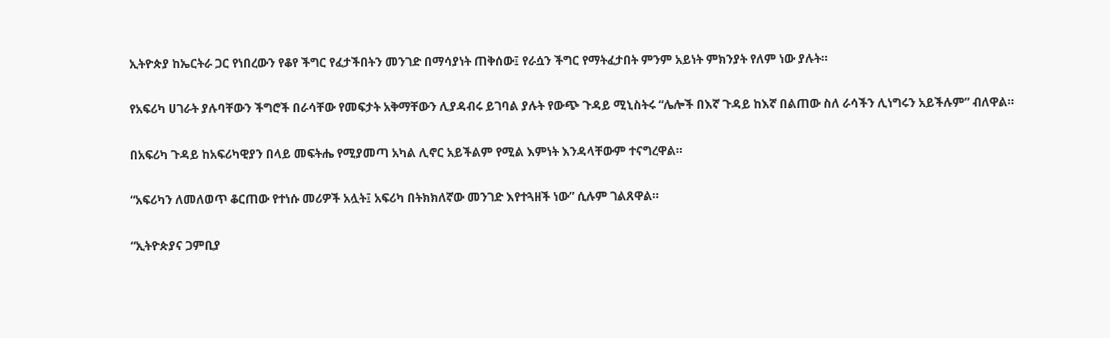ኢትዮጵያ ከኤርትራ ጋር የነበረውን የቆየ ችግር የፈታችበትን መንገድ በማሳያነት ጠቅሰው፤ የራሷን ችግር የማትፈታበት ምንም አይነት ምክንያት የለም ነው ያሉት።

የአፍሪካ ሀገራት ያሉባቸውን ችግሮች በራሳቸው የመፍታት አቅማቸውን ሊያዳብሩ ይገባል ያሉት የውጭ ጉዳይ ሚኒስትሩ “ሌሎች በእኛ ጉዳይ ከእኛ በልጠው ስለ ራሳችን ሊነግሩን አይችሉም” ብለዋል።

በአፍሪካ ጉዳይ ከአፍሪካዊያን በላይ መፍትሔ የሚያመጣ አካል ሊኖር አይችልም የሚል እምነት እንዳላቸውም ተናግረዋል።

“አፍሪካን ለመለወጥ ቆርጠው የተነሱ መሪዎች አሏት፤ አፍሪካ በትክክለኛው መንገድ እየተጓዘች ነው” ሲሉም ገልጸዋል።

“ኢትዮጵያና ጋምቢያ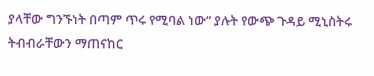ያላቸው ግንኙነት በጣም ጥሩ የሚባል ነው” ያሉት የውጭ ጉዳይ ሚኒስትሩ ትብብራቸውን ማጠናከር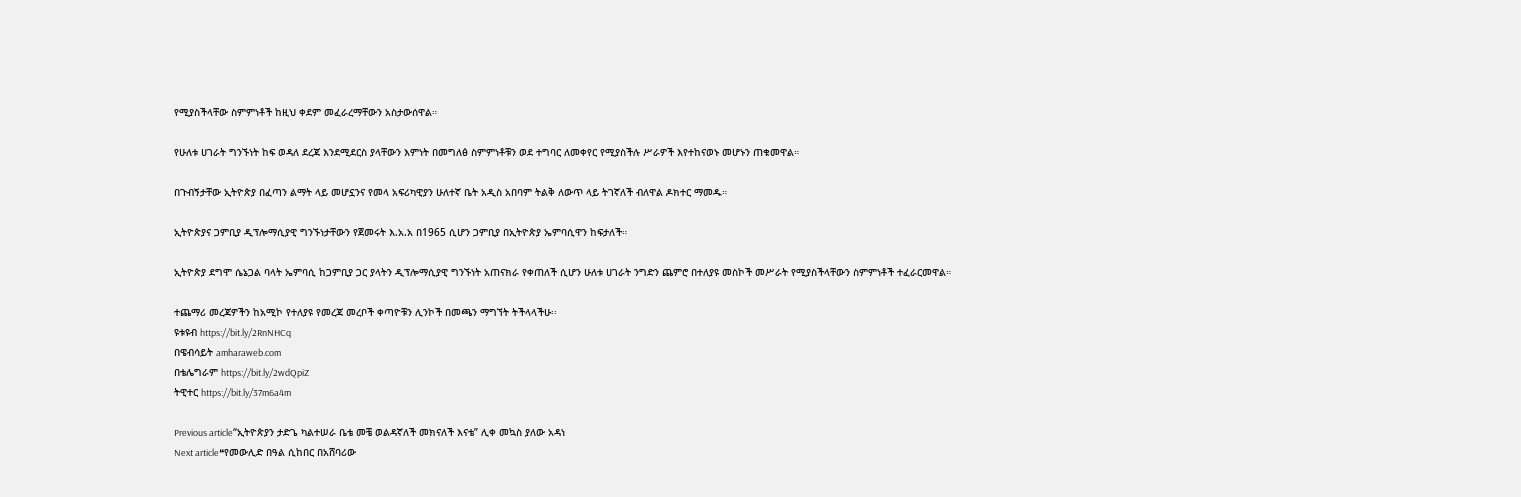የሚያስችላቸው ስምምነቶች ከዚህ ቀደም መፈራረማቸውን አስታውሰዋል።

የሁለቱ ሀገራት ግንኙነት ከፍ ወዳለ ደረጃ እንደሚደርስ ያላቸውን እምነት በመግለፅ ስምምነቶቹን ወደ ተግባር ለመቀየር የሚያስችሉ ሥራዎች እየተከናወኑ መሆኑን ጠቁመዋል።

በጉብኝታቸው ኢትዮጵያ በፈጣን ልማት ላይ መሆኗንና የመላ አፍሪካዊያን ሁለተኛ ቤት አዲስ አበባም ትልቅ ለውጥ ላይ ትገኛለች ብለዋል ዶክተር ማመዱ።

ኢትዮጵያና ጋምቢያ ዲፕሎማሲያዊ ግንኙነታቸውን የጀመሩት እ.አ.አ በ1965 ሲሆን ጋምቢያ በኢትዮጵያ ኤምባሲዋን ከፍታለች።

ኢትዮጵያ ደግሞ ሴኔጋል ባላት ኤምባሲ ከጋምቢያ ጋር ያላትን ዲፕሎማሲያዊ ግንኙነት አጠናክራ የቀጠለች ሲሆን ሁለቱ ሀገራት ንግድን ጨምሮ በተለያዩ መስኮች መሥራት የሚያስችላቸውን ስምምነቶች ተፈራርመዋል።

ተጨማሪ መረጃዎችን ከአሚኮ የተለያዩ የመረጃ መረቦች ቀጣዮቹን ሊንኮች በመጫን ማግኘት ትችላላችሁ፡፡
ዩቱዩብ https://bit.ly/2RnNHCq
በዌብሳይት amharaweb.com
በቴሌግራም https://bit.ly/2wdQpiZ
ትዊተር https://bit.ly/37m6a4m

Previous article“ኢትዮጵያን ታድጌ ካልተሠራ ቤቴ መቼ ወልዳኛለች መክናለች እናቴ” ሊቀ መኳስ ያለው አዳነ
Next article❝የመውሊድ በዓል ሲከበር በአሸባሪው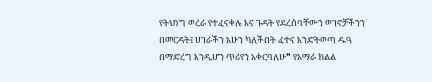የትህነግ ወረራ የተፈናቀሉ እና ጉዳት የደረሰባቸውን ወገኖቻችንን በመርዳት፤ ሀገራችን አሁን ካለችበት ፈተና እንድትወጣ ዱዓ በማድረግ እንዲሆን ጥሪየን አቀርባለሁ❞ የአማራ ክልል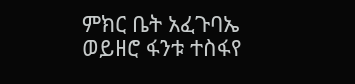ምክር ቤት አፈጉባኤ ወይዘሮ ፋንቱ ተስፋየ